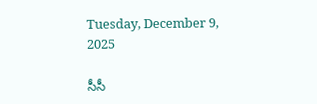Tuesday, December 9, 2025

సీసీ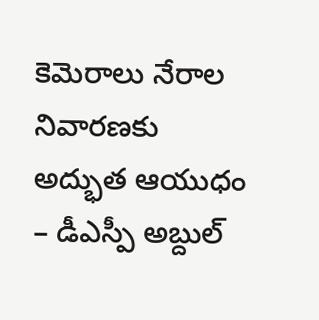కెమెరాలు నేరాల నివారణకు అద్భుత ఆయుధం – డీఎస్పీ అబ్దుల్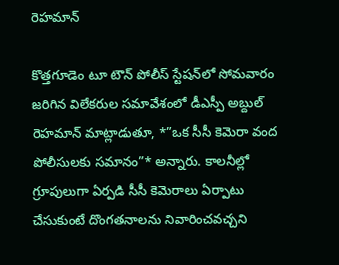రెహమాన్

కొత్తగూడెం టూ టౌన్ పోలీస్ స్టేషన్‌లో సోమవారం జరిగిన విలేకరుల సమావేశంలో డీఎస్పీ అబ్దుల్ రెహమాన్ మాట్లాడుతూ, *”ఒక సీసీ కెమెరా వంద పోలీసులకు సమానం”* అన్నారు. కాలనీల్లో గ్రూపులుగా ఏర్పడి సీసీ కెమెరాలు ఏర్పాటు చేసుకుంటే దొంగతనాలను నివారించవచ్చని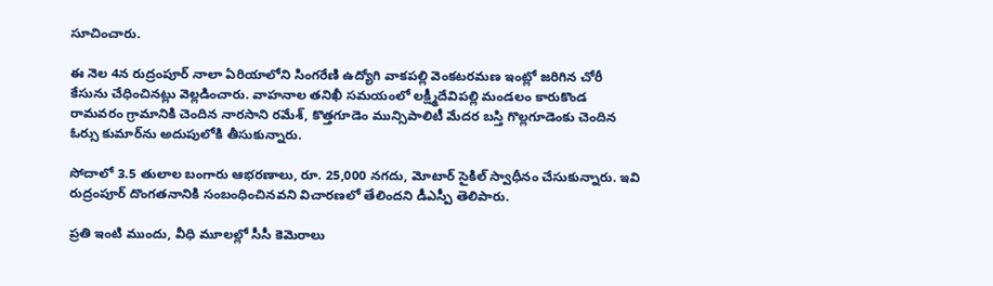సూచించారు.

ఈ నెల 4న రుద్రంపూర్ నాలా ఏరియాలోని సింగరేణి ఉద్యోగి వాకపల్లి వెంకటరమణ ఇంట్లో జరిగిన చోరీ కేసును చేధించినట్లు వెల్లడించారు. వాహనాల తనిఖీ సమయంలో లక్ష్మీదేవిపల్లి మండలం కారుకొండ రామవరం గ్రామానికి చెందిన నారసాని రమేశ్‌, కొత్తగూడెం మున్సిపాలిటీ మేదర బస్తి గొల్లగూడెంకు చెందిన ఓర్సు కుమార్‌ను అదుపులోకి తీసుకున్నారు.

సోదాలో 3.5 తులాల బంగారు ఆభరణాలు, రూ. 25,000 నగదు, మోటార్ సైకిల్ స్వాధీనం చేసుకున్నారు. ఇవి రుద్రంపూర్ దొంగతనానికి సంబంధించినవని విచారణలో తేలిందని డీఎస్పీ తెలిపారు.

ప్రతి ఇంటి ముందు, వీధి మూలల్లో సీసీ కెమెరాలు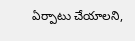ఏర్పాటు చేయాలని,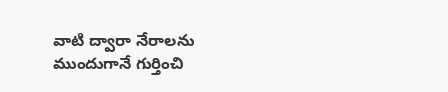వాటి ద్వారా నేరాలను ముందుగానే గుర్తించి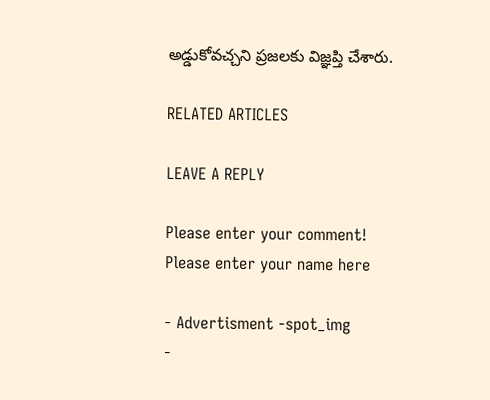అడ్డుకోవచ్చని ప్రజలకు విజ్ఞప్తి చేశారు.

RELATED ARTICLES

LEAVE A REPLY

Please enter your comment!
Please enter your name here

- Advertisment -spot_img
-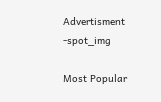Advertisment -spot_img

Most Popular